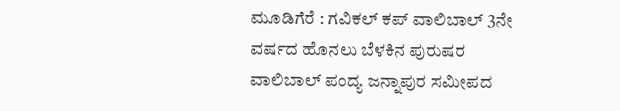ಮೂಡಿಗೆರೆ : ಗವಿಕಲ್ ಕಪ್ ವಾಲಿಬಾಲ್ 3ನೇ ವರ್ಷದ ಹೊನಲು ಬೆಳಕಿನ ಪುರುಷರ ವಾಲಿಬಾಲ್ ಪಂದ್ಯ ಜನ್ನಾಪುರ ಸಮೀಪದ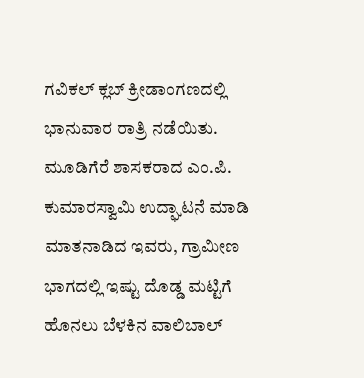ಗವಿಕಲ್ ಕ್ಲಬ್ ಕ್ರೀಡಾಂಗಣದಲ್ಲಿ ಭಾನುವಾರ ರಾತ್ರಿ ನಡೆಯಿತು. ಮೂಡಿಗೆರೆ ಶಾಸಕರಾದ ಎಂ.ಪಿ. ಕುಮಾರಸ್ವಾಮಿ ಉದ್ಘಾಟನೆ ಮಾಡಿ ಮಾತನಾಡಿದ ಇವರು, ಗ್ರಾಮೀಣ ಭಾಗದಲ್ಲಿ ಇಷ್ಟು ದೊಡ್ಡ ಮಟ್ಟಿಗೆ ಹೊನಲು ಬೆಳಕಿನ ವಾಲಿಬಾಲ್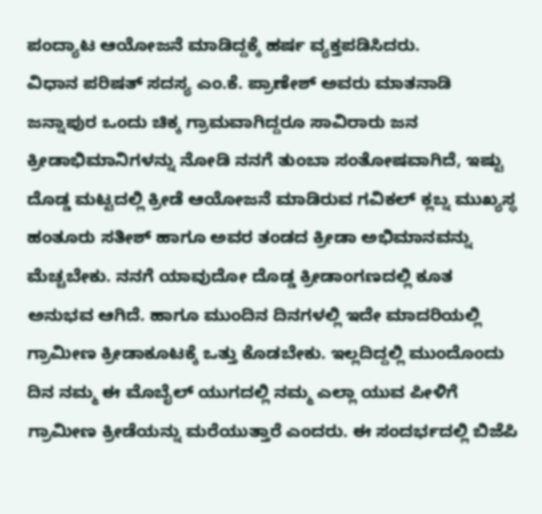ಪಂದ್ಯಾಟ ಆಯೋಜನೆ ಮಾಡಿದ್ದಕ್ಕೆ ಹರ್ಷ ವ್ಯಕ್ತಪಡಿಸಿದರು.
ವಿಧಾನ ಪರಿಷತ್ ಸದಸ್ಯ ಎಂ.ಕೆ. ಪ್ರಾಣೇಶ್ ಅವರು ಮಾತನಾಡಿ ಜನ್ನಾಪುರ ಒಂದು ಚಿಕ್ಕ ಗ್ರಾಮವಾಗಿದ್ದರೂ ಸಾವಿರಾರು ಜನ ಕ್ರೀಡಾಭಿಮಾನಿಗಳನ್ನು ನೋಡಿ ನನಗೆ ತುಂಬಾ ಸಂತೋಷವಾಗಿದೆ, ಇಷ್ಟು ದೊಡ್ಡ ಮಟ್ಟದಲ್ಲಿ ಕ್ರೀಡೆ ಆಯೋಜನೆ ಮಾಡಿರುವ ಗವಿಕಲ್ ಕ್ಲಬ್ನ ಮುಖ್ಯಸ್ಥ ಹಂತೂರು ಸತೀಶ್ ಹಾಗೂ ಅವರ ತಂಡದ ಕ್ರೀಡಾ ಅಭಿಮಾನವನ್ನು ಮೆಚ್ಚಬೇಕು. ನನಗೆ ಯಾವುದೋ ದೊಡ್ಡ ಕ್ರೀಡಾಂಗಣದಲ್ಲಿ ಕೂತ ಅನುಭವ ಆಗಿದೆ. ಹಾಗೂ ಮುಂದಿನ ದಿನಗಳಲ್ಲಿ ಇದೇ ಮಾದರಿಯಲ್ಲಿ ಗ್ರಾಮೀಣ ಕ್ರೀಡಾಕೂಟಕ್ಕೆ ಒತ್ತು ಕೊಡಬೇಕು. ಇಲ್ಲದಿದ್ದಲ್ಲಿ ಮುಂದೊಂದು ದಿನ ನಮ್ಮ ಈ ಮೊಬೈಲ್ ಯುಗದಲ್ಲಿ ನಮ್ಮ ಎಲ್ಲಾ ಯುವ ಪೀಳಿಗೆ ಗ್ರಾಮೀಣ ಕ್ರೀಡೆಯನ್ನು ಮರೆಯುತ್ತಾರೆ ಎಂದರು. ಈ ಸಂದರ್ಭದಲ್ಲಿ ಬಿಜೆಪಿ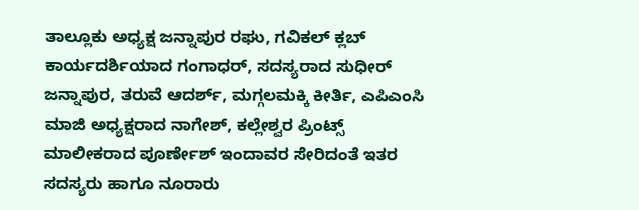ತಾಲ್ಲೂಕು ಅಧ್ಯಕ್ಷ ಜನ್ನಾಪುರ ರಘು, ಗವಿಕಲ್ ಕ್ಲಬ್ ಕಾರ್ಯದರ್ಶಿಯಾದ ಗಂಗಾಧರ್, ಸದಸ್ಯರಾದ ಸುಧೀರ್ ಜನ್ನಾಪುರ, ತರುವೆ ಆದರ್ಶ್, ಮಗ್ಗಲಮಕ್ಕಿ ಕೀರ್ತಿ, ಎಪಿಎಂಸಿ ಮಾಜಿ ಅಧ್ಯಕ್ಷರಾದ ನಾಗೇಶ್, ಕಲ್ಲೇಶ್ವರ ಪ್ರಿಂಟ್ಸ್ ಮಾಲೀಕರಾದ ಪೂರ್ಣೇಶ್ ಇಂದಾವರ ಸೇರಿದಂತೆ ಇತರ ಸದಸ್ಯರು ಹಾಗೂ ನೂರಾರು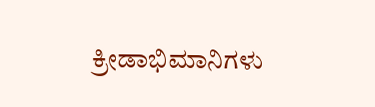ಕ್ರೀಡಾಭಿಮಾನಿಗಳು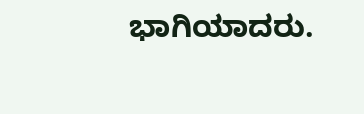ಭಾಗಿಯಾದರು.